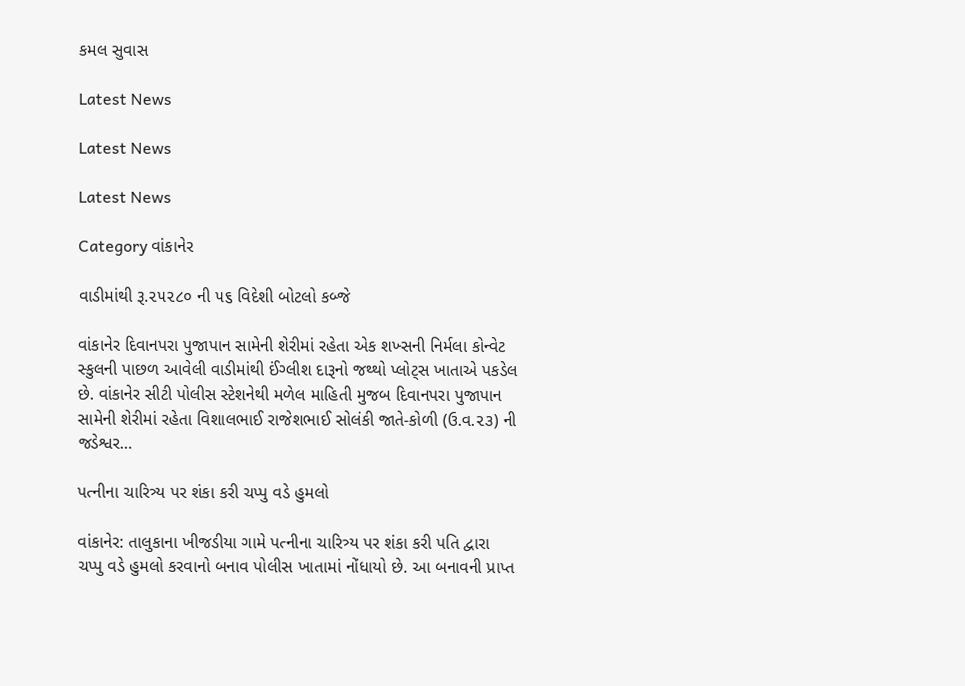કમલ સુવાસ

Latest News

Latest News

Latest News

Category વાંકાનેર

વાડીમાંથી રૂ.૨૫૨૮૦ ની ૫૬ વિદેશી બોટલો કબ્જે

વાંકાનેર દિવાનપરા પુજાપાન સામેની શેરીમાં રહેતા એક શખ્સની નિર્મલા કોન્વેટ સ્કુલની પાછળ આવેલી વાડીમાંથી ઈંગ્લીશ દારૂનો જથ્થો પ્લોટ્સ ખાતાએ પકડેલ છે. વાંકાનેર સીટી પોલીસ સ્ટેશનેથી મળેલ માહિતી મુજબ દિવાનપરા પુજાપાન સામેની શેરીમાં રહેતા વિશાલભાઈ રાજેશભાઈ સોલંકી જાતે-કોળી (ઉ.વ.૨૩) ની જડેશ્વર…

પત્નીના ચારિત્ર્ય પર શંકા કરી ચપ્પુ વડે હુમલો

વાંકાનેર: તાલુકાના ખીજડીયા ગામે પત્નીના ચારિત્ર્ય પર શંકા કરી પતિ દ્વારા ચપ્પુ વડે હુમલો કરવાનો બનાવ પોલીસ ખાતામાં નોંધાયો છે. આ બનાવની પ્રાપ્ત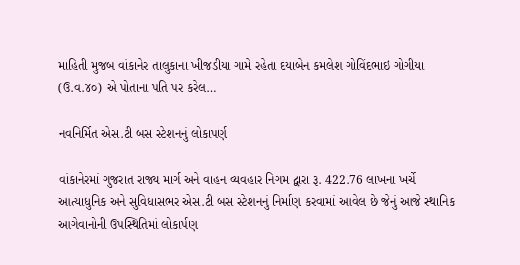માહિતી મુજબ વાંકાનેર તાલુકાના ખીજડીયા ગામે રહેતા દયાબેન કમલેશ ગોવિંદભાઇ ગોગીયા (ઉ.વ.૪૦) એ પોતાના પતિ પર કરેલ…

નવનિર્મિત એસ.ટી બસ સ્ટેશનનું લોકાપર્ણ

વાંકાનેરમાં ગુજરાત રાજ્ય માર્ગ અને વાહન વ્યવહાર નિગમ દ્વારા રૂ. 422.76 લાખના ખર્ચે આત્યાધુનિક અને સુવિધાસભર એસ.ટી બસ સ્ટેશનનું નિર્માણ કરવામાં આવેલ છે જેનું આજે સ્થાનિક આગેવાનોની ઉપસ્થિતિમાં લોકાર્પણ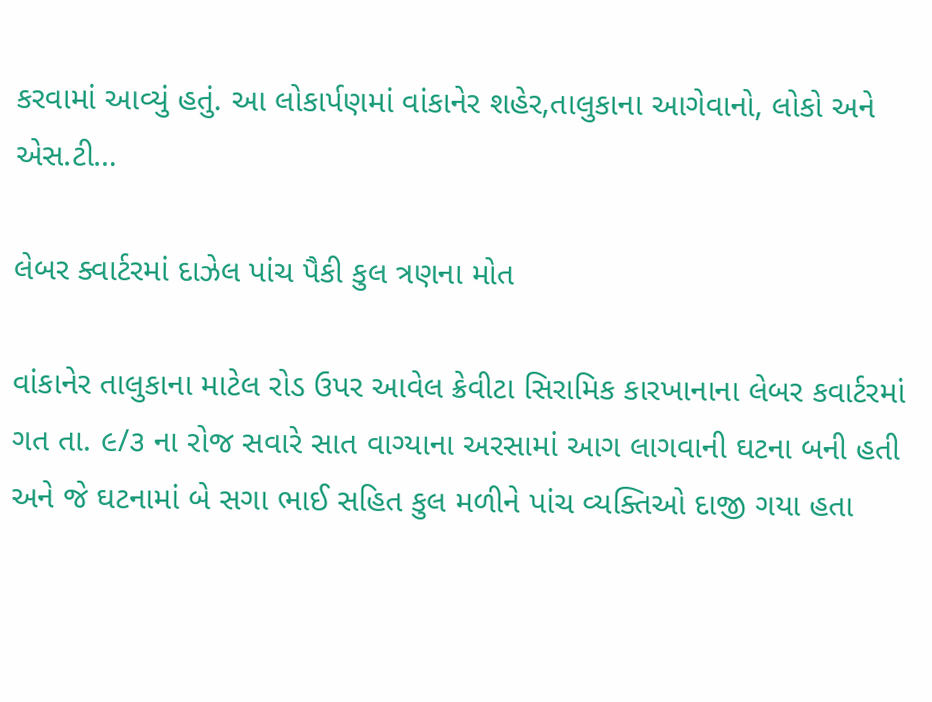કરવામાં આવ્યું હતું. આ લોકાર્પણમાં વાંકાનેર શહેર,તાલુકાના આગેવાનો, લોકો અને એસ.ટી…

લેબર ક્વાર્ટરમાં દાઝેલ પાંચ પૈકી કુલ ત્રણના મોત

વાંકાનેર તાલુકાના માટેલ રોડ ઉપર આવેલ ક્રેવીટા સિરામિક કારખાનાના લેબર કવાર્ટરમાં ગત તા. ૯/૩ ના રોજ સવારે સાત વાગ્યાના અરસામાં આગ લાગવાની ઘટના બની હતી અને જે ઘટનામાં બે સગા ભાઈ સહિત કુલ મળીને પાંચ વ્યક્તિઓ દાજી ગયા હતા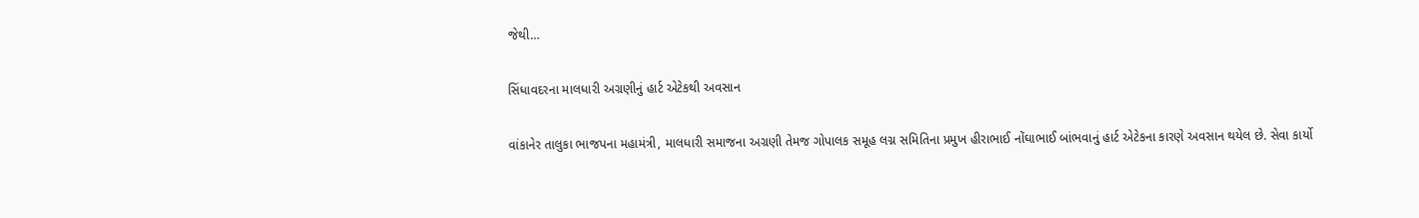જેથી…

સિંધાવદરના માલધારી અગ્રણીનું હાર્ટ એટેકથી અવસાન

વાંકાનેર તાલુકા ભાજપના મહામંત્રી, માલધારી સમાજના અગ્રણી તેમજ ગોપાલક સમૂહ લગ્ન સમિતિના પ્રમુખ હીરાભાઈ નોંઘાભાઈ બાંભવાનું હાર્ટ એટેકના કારણે અવસાન થયેલ છે. સેવા કાર્યો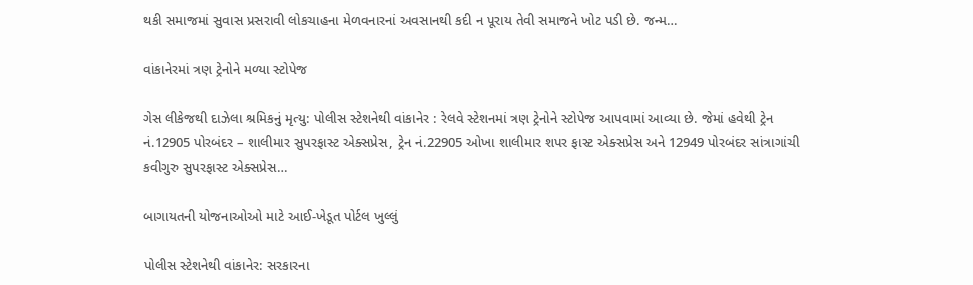થકી સમાજમાં સુવાસ પ્રસરાવી લોકચાહના મેળવનારનાં અવસાનથી કદી ન પૂરાય તેવી સમાજને ખોટ પડી છે. જન્મ…

વાંકાનેરમાં ત્રણ ટ્રેનોને મળ્યા સ્ટોપેજ

ગેસ લીકેજથી દાઝેલા શ્રમિકનું મૃત્યુ: પોલીસ સ્ટેશનેથી વાંકાનેર : રેલવે સ્ટેશનમાં ત્રણ ટ્રેનોને સ્ટોપેજ આપવામાં આવ્યા છે. જેમાં હવેથી ટ્રેન નં.12905 પોરબંદર – શાલીમાર સુપરફાસ્ટ એક્સપ્રેસ, ટ્રેન નં.22905 ઓખા શાલીમાર શપર ફાસ્ટ એક્સપ્રેસ અને 12949 પોરબંદર સાંત્રાગાંચી કવીગુરુ સુપરફાસ્ટ એક્સપ્રેસ…

બાગાયતની યોજનાઓઓ માટે આઈ-ખેડૂત પોર્ટલ ખુલ્લું

પોલીસ સ્ટેશનેથી વાંકાનેર: સરકારના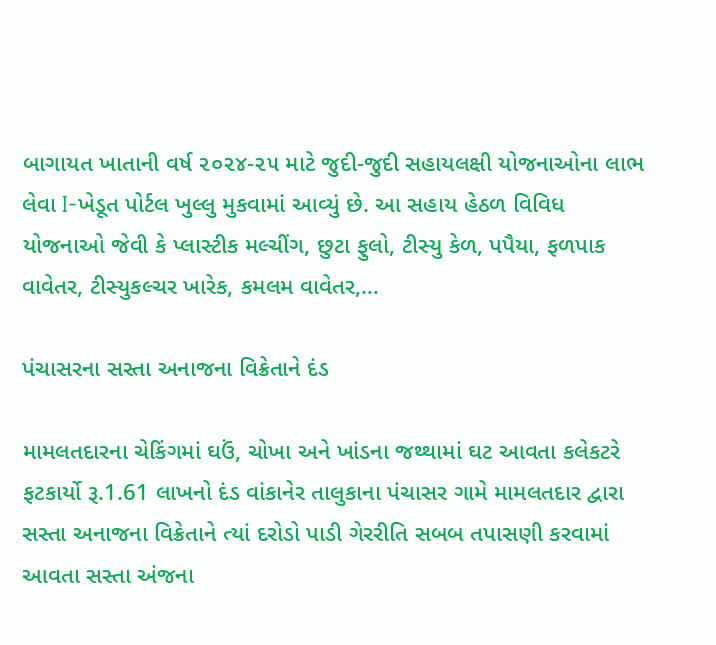બાગાયત ખાતાની વર્ષ ૨૦૨૪-૨૫ માટે જુદી-જુદી સહાયલક્ષી યોજનાઓના લાભ લેવા I-ખેડૂત પોર્ટલ ખુલ્લુ મુકવામાં આવ્યું છે. આ સહાય હેઠળ વિવિધ યોજનાઓ જેવી કે પ્લાસ્ટીક મલ્ચીંગ, છુટા ફુલો, ટીસ્યુ કેળ, પપૈયા, ફળપાક વાવેતર, ટીસ્યુકલ્ચર ખારેક, કમલમ વાવેતર,…

પંચાસરના સસ્તા અનાજના વિક્રેતાને દંડ

મામલતદારના ચેકિંગમાં ઘઉં, ચોખા અને ખાંડના જથ્થામાં ઘટ આવતા કલેકટરે ફટકાર્યો રૂ.1.61 લાખનો દંડ વાંકાનેર તાલુકાના પંચાસર ગામે મામલતદાર દ્વારા સસ્તા અનાજના વિક્રેતાને ત્યાં દરોડો પાડી ગેરરીતિ સબબ તપાસણી કરવામાં આવતા સસ્તા અંજના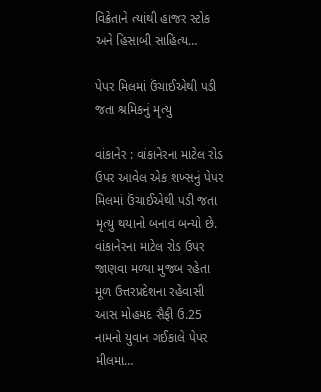વિક્રેતાને ત્યાંથી હાજર સ્ટોક અને હિસાબી સાહિત્ય…

પેપર મિલમાં ઉંચાઈએથી પડી જતા શ્રમિકનું મૃત્યુ

વાંકાનેર : વાંકાનેરના માટેલ રોડ ઉપર આવેલ એક શખ્સનું પેપર મિલમાં ઉંચાઈએથી પડી જતા મૃત્યુ થયાનો બનાવ બન્યો છે. વાંકાનેરના માટેલ રોડ ઉપર જાણવા મળ્યા મુજબ રહેતા મૂળ ઉત્તરપ્રદેશના રહેવાસી આસ મોહમદ સૈફી ઉ.25 નામનો યુવાન ગઈકાલે પેપર મીલમા…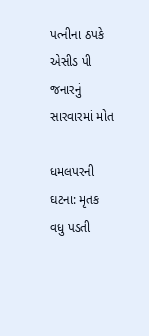પત્નીના ઠપકે એસીડ પી જનારનું સારવારમાં મોત

ધમલપરની ઘટના: મૃતક વધુ પડતી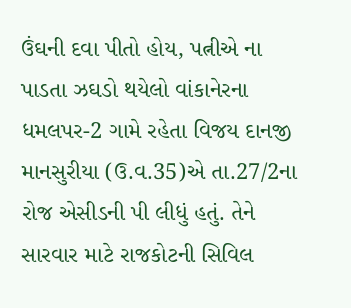ઉંઘની દવા પીતો હોય, પત્નીએ ના પાડતા ઝઘડો થયેલો વાંકાનેરના ધમલપર-2 ગામે રહેતા વિજય દાનજી માનસુરીયા (ઉ.વ.35)એ તા.27/2ના રોજ એસીડની પી લીધું હતું. તેને સારવાર માટે રાજકોટની સિવિલ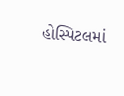હોસ્પિટલમાં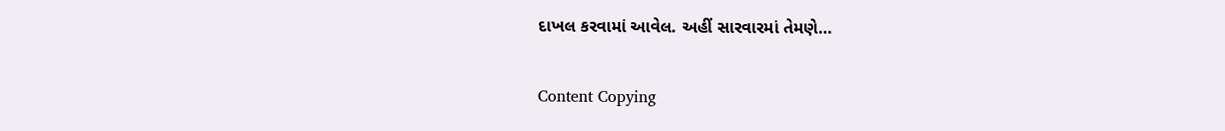દાખલ કરવામાં આવેલ. અહીં સારવારમાં તેમણે…

Content Copying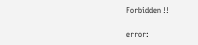Forbidden !!

error: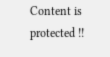Content is protected !!